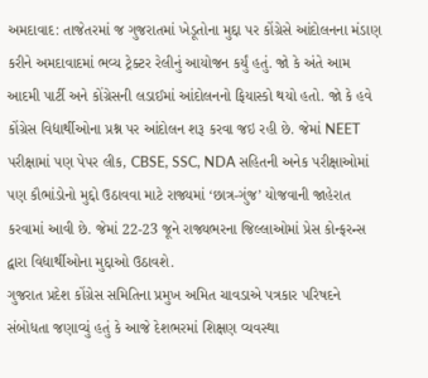અમદાવાદ: તાજેતરમાં જ ગુજરાતમાં ખેડૂતોના મુદ્દા પર કોંગ્રેસે આંદોલનના મંડાણ કરીને અમદાવાદમાં ભવ્ય ટ્રેક્ટર રેલીનું આયોજન કર્યું હતું. જો કે અંતે આમ આદમી પાર્ટી અને કોંગ્રેસની લડાઈમાં આંદોલનનો ફિયાસ્કો થયો હતો. જો કે હવે કોંગ્રેસ વિદ્યાર્થીઓના પ્રશ્ન પર આંદોલન શરૂ કરવા જઇ રહી છે. જેમાં NEET પરીક્ષામાં પણ પેપર લીક, CBSE, SSC, NDA સહિતની અનેક પરીક્ષાઓમાં પણ કૌભાંડોનો મુદ્દો ઉઠાવવા માટે રાજ્યમાં ‘છાત્ર-ગુંજ’ યોજવાની જાહેરાત કરવામાં આવી છે. જેમાં 22-23 જૂને રાજ્યભરના જિલ્લાઓમાં પ્રેસ કોન્ફરન્સ દ્વારા વિદ્યાર્થીઓના મુદ્દાઓ ઉઠાવશે.
ગુજરાત પ્રદેશ કોંગ્રેસ સમિતિના પ્રમુખ અમિત ચાવડાએ પત્રકાર પરિષદને સંબોધતા જણાવ્યું હતું કે આજે દેશભરમાં શિક્ષણ વ્યવસ્થા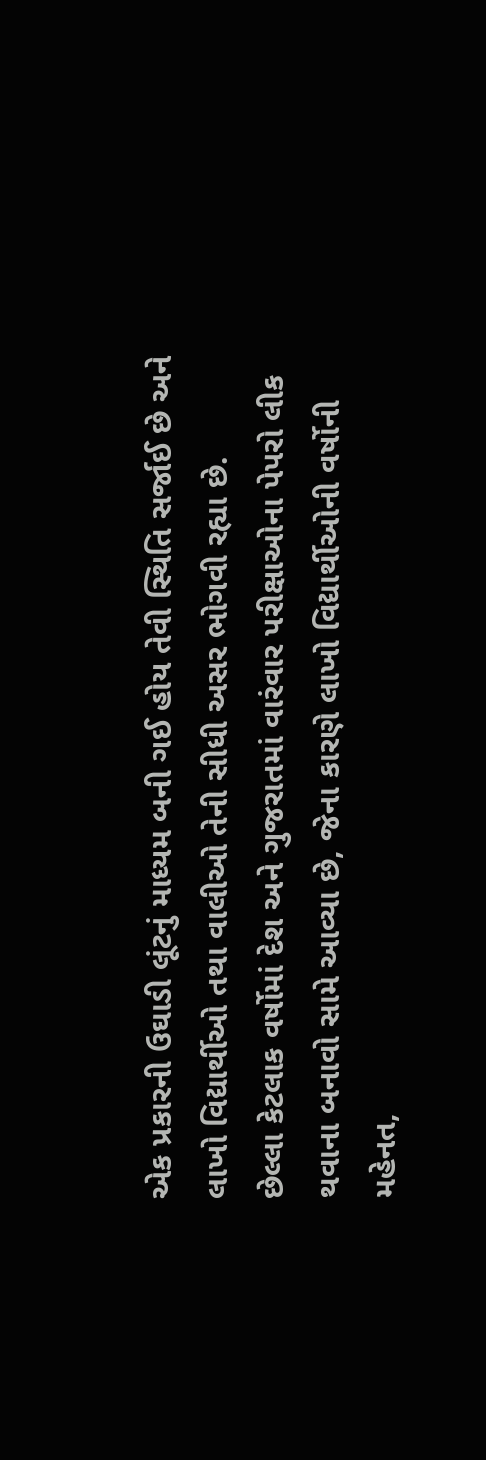એક પ્રકારની ઉઘાડી લૂંટનું માધ્યમ બની ગઈ હોય તેવી સ્થિતિ સર્જાઈ છે અને લાખો વિદ્યાર્થીઓ તથા વાલીઓ તેની સીધી અસર ભોગવી રહ્યા છે.
છેલ્લા કેટલાક વર્ષોમાં દેશ અને ગુજરાતમાં વારંવાર પરીક્ષાઓના પેપરો લીક થવાના બનાવો સામે આવ્યા છે, જેના કારણે લાખો વિદ્યાર્થીઓની વર્ષોની મહેનત,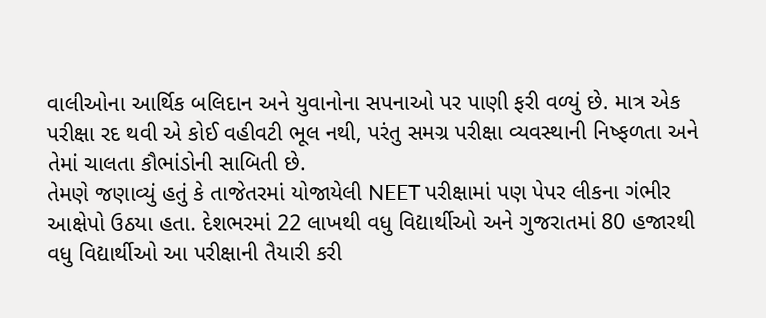વાલીઓના આર્થિક બલિદાન અને યુવાનોના સપનાઓ પર પાણી ફરી વળ્યું છે. માત્ર એક પરીક્ષા રદ થવી એ કોઈ વહીવટી ભૂલ નથી, પરંતુ સમગ્ર પરીક્ષા વ્યવસ્થાની નિષ્ફળતા અને તેમાં ચાલતા કૌભાંડોની સાબિતી છે.
તેમણે જણાવ્યું હતું કે તાજેતરમાં યોજાયેલી NEET પરીક્ષામાં પણ પેપર લીકના ગંભીર આક્ષેપો ઉઠયા હતા. દેશભરમાં 22 લાખથી વધુ વિદ્યાર્થીઓ અને ગુજરાતમાં 80 હજારથી વધુ વિદ્યાર્થીઓ આ પરીક્ષાની તૈયારી કરી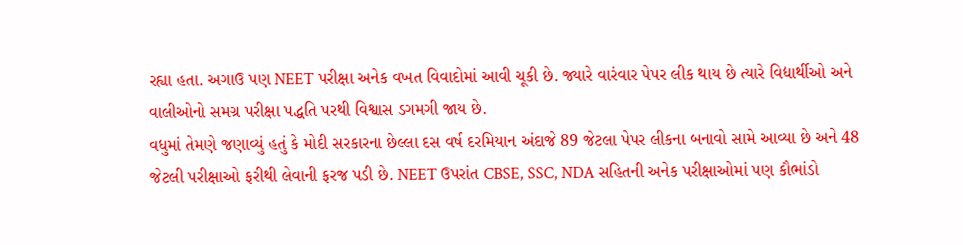રહ્યા હતા. અગાઉ પણ NEET પરીક્ષા અનેક વખત વિવાદોમાં આવી ચૂકી છે. જ્યારે વારંવાર પેપર લીક થાય છે ત્યારે વિદ્યાર્થીઓ અને વાલીઓનો સમગ્ર પરીક્ષા પદ્ધતિ પરથી વિશ્વાસ ડગમગી જાય છે.
વધુમાં તેમણે જણાવ્યું હતું કે મોદી સરકારના છેલ્લા દસ વર્ષ દરમિયાન અંદાજે 89 જેટલા પેપર લીકના બનાવો સામે આવ્યા છે અને 48 જેટલી પરીક્ષાઓ ફરીથી લેવાની ફરજ પડી છે. NEET ઉપરાંત CBSE, SSC, NDA સહિતની અનેક પરીક્ષાઓમાં પણ કૌભાંડો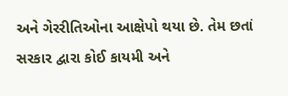અને ગેરરીતિઓના આક્ષેપો થયા છે. તેમ છતાં સરકાર દ્વારા કોઈ કાયમી અને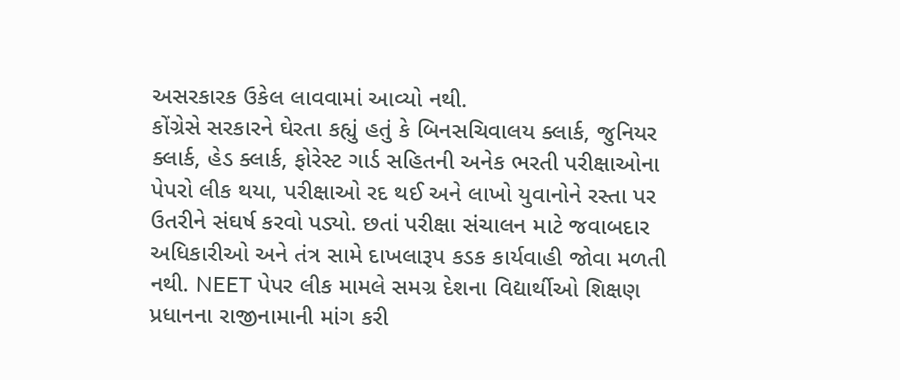અસરકારક ઉકેલ લાવવામાં આવ્યો નથી.
કોંગ્રેસે સરકારને ઘેરતા કહ્યું હતું કે બિનસચિવાલય ક્લાર્ક, જુનિયર ક્લાર્ક, હેડ ક્લાર્ક, ફોરેસ્ટ ગાર્ડ સહિતની અનેક ભરતી પરીક્ષાઓના પેપરો લીક થયા, પરીક્ષાઓ રદ થઈ અને લાખો યુવાનોને રસ્તા પર ઉતરીને સંઘર્ષ કરવો પડ્યો. છતાં પરીક્ષા સંચાલન માટે જવાબદાર અધિકારીઓ અને તંત્ર સામે દાખલારૂપ કડક કાર્યવાહી જોવા મળતી નથી. NEET પેપર લીક મામલે સમગ્ર દેશના વિદ્યાર્થીઓ શિક્ષણ પ્રધાનના રાજીનામાની માંગ કરી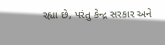રહ્યા છે, પરંતુ કેન્દ્ર સરકાર અને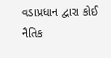વડાપ્રધાન દ્વારા કોઈ નૈતિક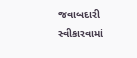જવાબદારી સ્વીકારવામાં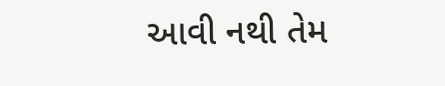આવી નથી તેમ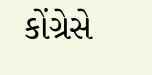કોંગ્રેસે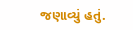જણાવ્યું હતું.